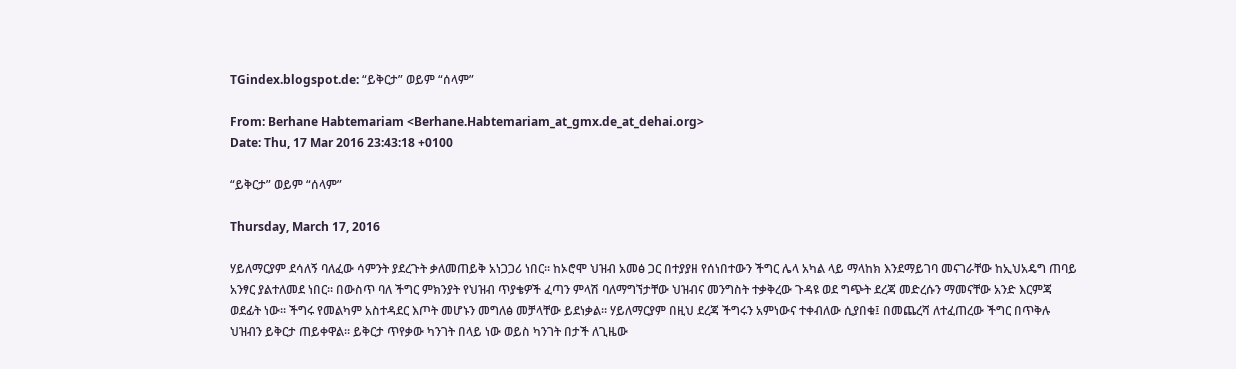TGindex.blogspot.de: “ይቅርታ” ወይም “ሰላም”

From: Berhane Habtemariam <Berhane.Habtemariam_at_gmx.de_at_dehai.org>
Date: Thu, 17 Mar 2016 23:43:18 +0100

“ይቅርታ” ወይም “ሰላም”

Thursday, March 17, 2016

ሃይለማርያም ደሳለኝ ባለፈው ሳምንት ያደረጉት ቃለመጠይቅ አነጋጋሪ ነበር። ከኦሮሞ ህዝብ አመፅ ጋር በተያያዘ የሰነበተውን ችግር ሌላ አካል ላይ ማላከክ እንደማይገባ መናገራቸው ከኢህአዴግ ጠባይ አንፃር ያልተለመደ ነበር። በውስጥ ባለ ችግር ምክንያት የህዝብ ጥያቄዎች ፈጣን ምላሽ ባለማግኘታቸው ህዝብና መንግስት ተቃቅረው ጉዳዩ ወደ ግጭት ደረጃ መድረሱን ማመናቸው አንድ እርምጃ ወደፊት ነው። ችግሩ የመልካም አስተዳደር እጦት መሆኑን መግለፅ መቻላቸው ይደነቃል። ሃይለማርያም በዚህ ደረጃ ችግሩን አምነውና ተቀብለው ሲያበቁ፤ በመጨረሻ ለተፈጠረው ችግር በጥቅሉ ህዝብን ይቅርታ ጠይቀዋል። ይቅርታ ጥየቃው ካንገት በላይ ነው ወይስ ካንገት በታች ለጊዜው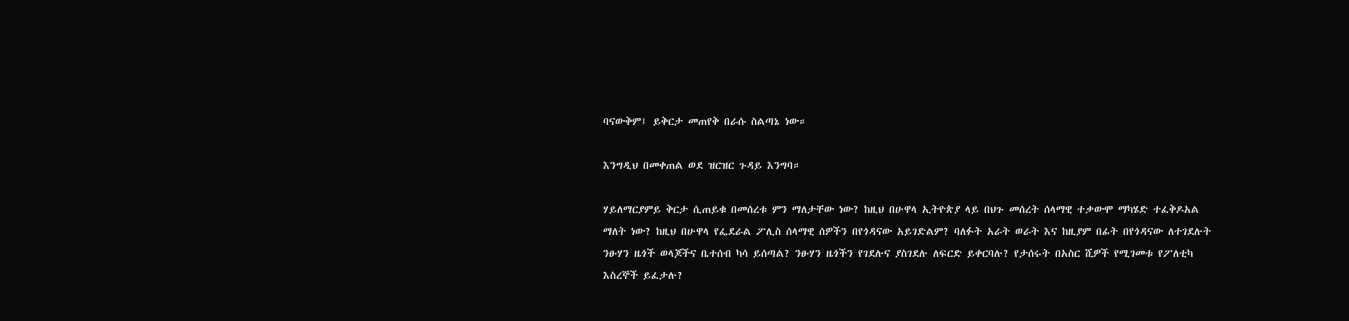ባናውቅም፤ ይቅርታ መጠየቅ በራሱ ስልጣኔ ነው።

እንግዲህ በመቀጠል ወደ ዝርዝር ጉዳይ እንግባ።

ሃይለማርያምይ ቅርታ ሲጠይቁ በመሰረቱ ምን ማለታቸው ነው? ከዚህ በሁዋላ ኢትዮጵያ ላይ በህጉ መሰረት ሰላማዊ ተቃውሞ ማካሄድ ተፈቅዶአል ማለት ነው? ከዚህ በሁዋላ የፌደራል ፖሊስ ሰላማዊ ሰዎችን በየጎዳናው አይገድልም? ባለፉት አራት ወራት እና ከዚያም በፊት በየጎዳናው ለተገደሉት ንፁሃን ዜጎች ወላጆችና ቤተሰብ ካሳ ይሰጣል? ንፁሃን ዜጎችን የገደሉና ያስገደሉ ለፍርድ ይቀርባሉ? የታሰሩት በአስር ሺዎች የሚገመቱ የፖለቲካ እስረኞች ይፈታሉ?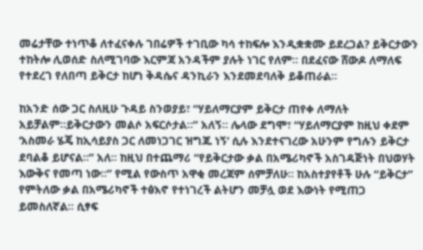መሬታቸው ተነጥቆ ለተፈናቀሉ ገበሬዎች ተገቢው ካሳ ተከፍሎ እንዲቋቋሙ ይደረጋል? ይቅርታውን ተከትሎ ሊወሰድ ስለሚገባው እርምጃ አንዳችም ያሉት ነገር የለም። በደፈናው ሸውዶ ለማለፍ የተደረገ የለበጣ ይቅርታ ከሆነ ቅዳሴና ዳንኪራን እንደመደባለቅ ይቆጠራል።

ከአንድ ሰው ጋር ስለዚሁ ጉዳይ ስንወያይ፣ “ሃይለማርያም ይቅርታ ጠየቀ ለማለት አይቻልም።ይቅርታውን መልሶ አፍርሶታል።” አለኝ። ሌላው ደግሞ፣ “ሃይለማርያም ከዚህ ቀደም ‘አስመራ ሄጄ ከኢሳይያስ ጋር ለመነጋገር ዝግጁ ነኝ’ ሲሉ እንደተናገረው አሁንም የግሉን ይቅርታ ደባልቆ ይሆናል።” አለ። ከዚህ በተጨማሪ “የይቅርታው ቃል በአሜሪካኖች አስገዳጅነት በህወሃት እውቅና የመጣ ነው።” የሚል የውስጥ አዋቂ መረጃም ሰምቻለሁ። ከአስተያየቶች ሁሉ “ይቅርታ” የምትለው ቃል በአሜሪካኖች ተፅእኖ የተነገረች ልትሆን መቻሏ ወደ እውነት የሚጠጋ ይመስለኛል። ሲፃፍ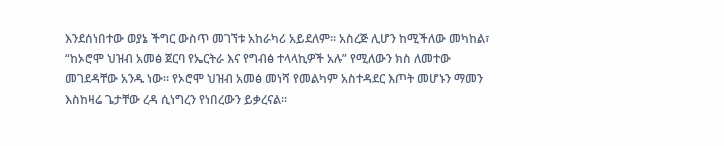እንደሰነበተው ወያኔ ችግር ውስጥ መገኘቱ አከራካሪ አይደለም። አስረጅ ሊሆን ከሚችለው መካከል፣ “ከኦሮሞ ህዝብ አመፅ ጀርባ የኤርትራ እና የግብፅ ተላላኪዎች አሉ” የሚለውን ክስ ለመተው መገደዳቸው አንዱ ነው። የኦሮሞ ህዝብ አመፅ መነሻ የመልካም አስተዳደር እጦት መሆኑን ማመን እስከዛሬ ጌታቸው ረዳ ሲነግረን የነበረውን ይቃረናል።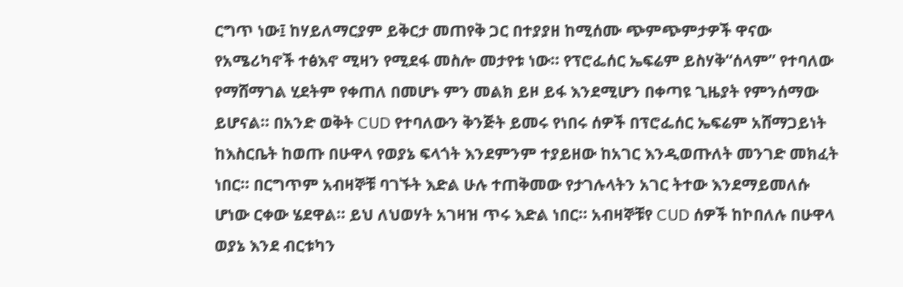ርግጥ ነው፤ ከሃይለማርያም ይቅርታ መጠየቅ ጋር በተያያዘ ከሚሰሙ ጭምጭምታዎች ዋናው የአሜሪካኖች ተፅእኖ ሚዛን የሚደፋ መስሎ መታየቱ ነው። የፕሮፌሰር ኤፍሬም ይስሃቅ“ሰላም” የተባለው የማሸማገል ሂደትም የቀጠለ በመሆኑ ምን መልክ ይዞ ይፋ እንደሚሆን በቀጣዩ ጊዜያት የምንሰማው ይሆናል። በአንድ ወቅት CUD የተባለውን ቅንጅት ይመሩ የነበሩ ሰዎች በፕሮፌሰር ኤፍሬም አሸማጋይነት ከእስርቤት ከወጡ በሁዋላ የወያኔ ፍላጎት እንደምንም ተያይዘው ከአገር እንዲወጡለት መንገድ መክፈት ነበር። በርግጥም አብዛኞቹ ባገኙት እድል ሁሉ ተጠቅመው የታገሉላትን አገር ትተው እንደማይመለሱ ሆነው ርቀው ሄደዋል። ይህ ለህወሃት አገዛዝ ጥሩ እድል ነበር። አብዛኞቹየ CUD ሰዎች ከኮበለሉ በሁዋላ ወያኔ እንደ ብርቱካን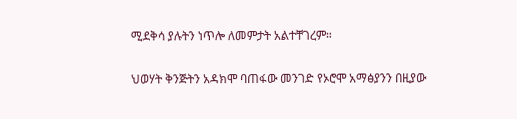ሚደቅሳ ያሉትን ነጥሎ ለመምታት አልተቸገረም።

ህወሃት ቅንጅትን አዳክሞ ባጠፋው መንገድ የኦሮሞ አማፅያንን በዚያው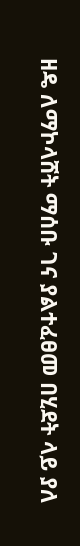ዘዴ ለማኮላሸት ማሰቡ ገና ያልተፈፀመ በሂደት ላይ ያለ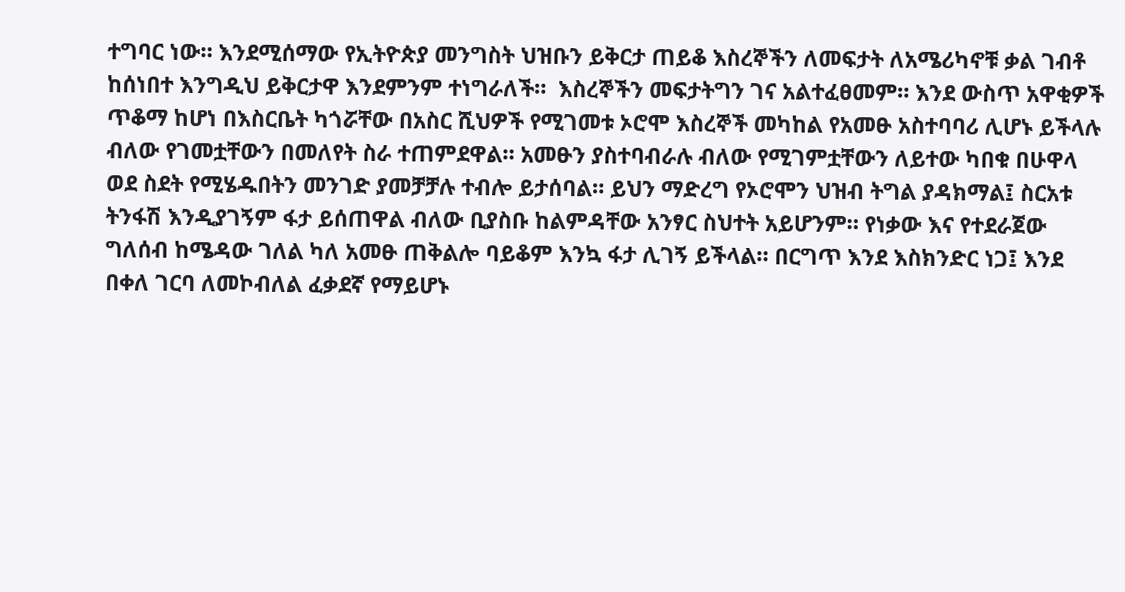ተግባር ነው። እንደሚሰማው የኢትዮጵያ መንግስት ህዝቡን ይቅርታ ጠይቆ እስረኞችን ለመፍታት ለአሜሪካኖቹ ቃል ገብቶ ከሰነበተ እንግዲህ ይቅርታዋ እንደምንም ተነግራለች።  እስረኞችን መፍታትግን ገና አልተፈፀመም። እንደ ውስጥ አዋቂዎች ጥቆማ ከሆነ በእስርቤት ካጎሯቸው በአስር ሺህዎች የሚገመቱ ኦሮሞ እስረኞች መካከል የአመፁ አስተባባሪ ሊሆኑ ይችላሉ ብለው የገመቷቸውን በመለየት ስራ ተጠምደዋል። አመፁን ያስተባብራሉ ብለው የሚገምቷቸውን ለይተው ካበቁ በሁዋላ ወደ ስደት የሚሄዱበትን መንገድ ያመቻቻሉ ተብሎ ይታሰባል። ይህን ማድረግ የኦሮሞን ህዝብ ትግል ያዳክማል፤ ስርአቱ ትንፋሽ እንዲያገኝም ፋታ ይሰጠዋል ብለው ቢያስቡ ከልምዳቸው አንፃር ስህተት አይሆንም። የነቃው እና የተደራጀው ግለሰብ ከሜዳው ገለል ካለ አመፁ ጠቅልሎ ባይቆም እንኳ ፋታ ሊገኝ ይችላል። በርግጥ እንደ እስክንድር ነጋ፤ እንደ በቀለ ገርባ ለመኮብለል ፈቃደኛ የማይሆኑ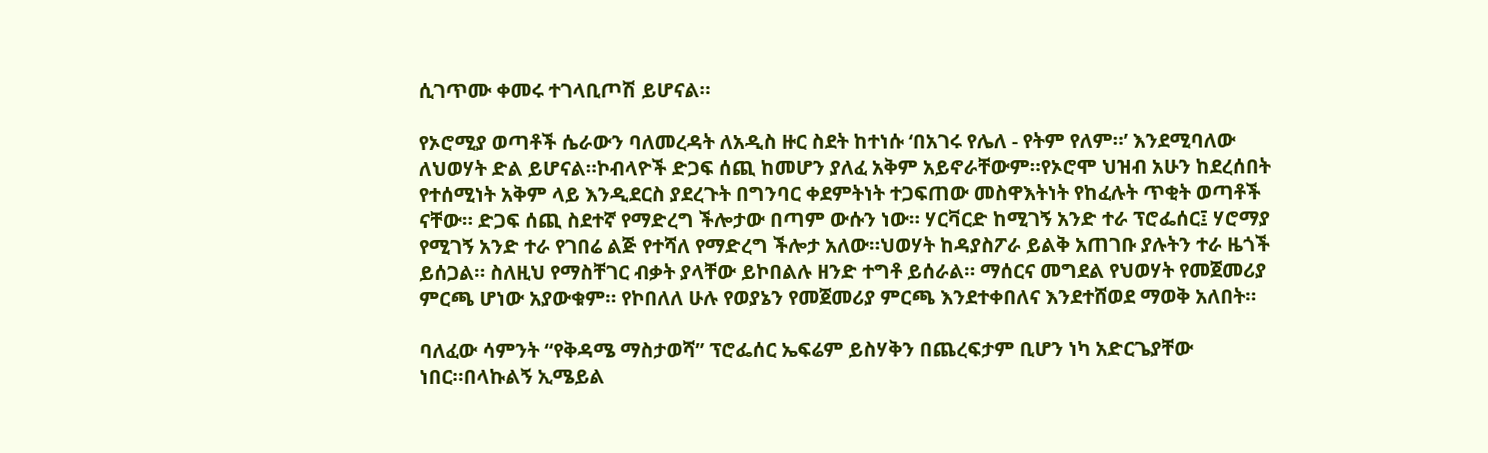ሲገጥሙ ቀመሩ ተገላቢጦሽ ይሆናል።

የኦሮሚያ ወጣቶች ሴራውን ባለመረዳት ለአዲስ ዙር ስደት ከተነሱ ‘በአገሩ የሌለ - የትም የለም።’ እንደሚባለው ለህወሃት ድል ይሆናል።ኮብላዮች ድጋፍ ሰጪ ከመሆን ያለፈ አቅም አይኖራቸውም።የኦሮሞ ህዝብ አሁን ከደረሰበት የተሰሚነት አቅም ላይ እንዲደርስ ያደረጉት በግንባር ቀደምትነት ተጋፍጠው መስዋእትነት የከፈሉት ጥቂት ወጣቶች ናቸው። ድጋፍ ሰጪ ስደተኛ የማድረግ ችሎታው በጣም ውሱን ነው። ሃርቫርድ ከሚገኝ አንድ ተራ ፕሮፌሰር፤ ሃሮማያ የሚገኝ አንድ ተራ የገበሬ ልጅ የተሻለ የማድረግ ችሎታ አለው።ህወሃት ከዳያስፖራ ይልቅ አጠገቡ ያሉትን ተራ ዜጎች ይሰጋል። ስለዚህ የማስቸገር ብቃት ያላቸው ይኮበልሉ ዘንድ ተግቶ ይሰራል። ማሰርና መግደል የህወሃት የመጀመሪያ ምርጫ ሆነው አያውቁም። የኮበለለ ሁሉ የወያኔን የመጀመሪያ ምርጫ እንደተቀበለና እንደተሸወደ ማወቅ አለበት።

ባለፈው ሳምንት “የቅዳሜ ማስታወሻ” ፕሮፌሰር ኤፍሬም ይስሃቅን በጨረፍታም ቢሆን ነካ አድርጌያቸው ነበር።በላኩልኝ ኢሜይል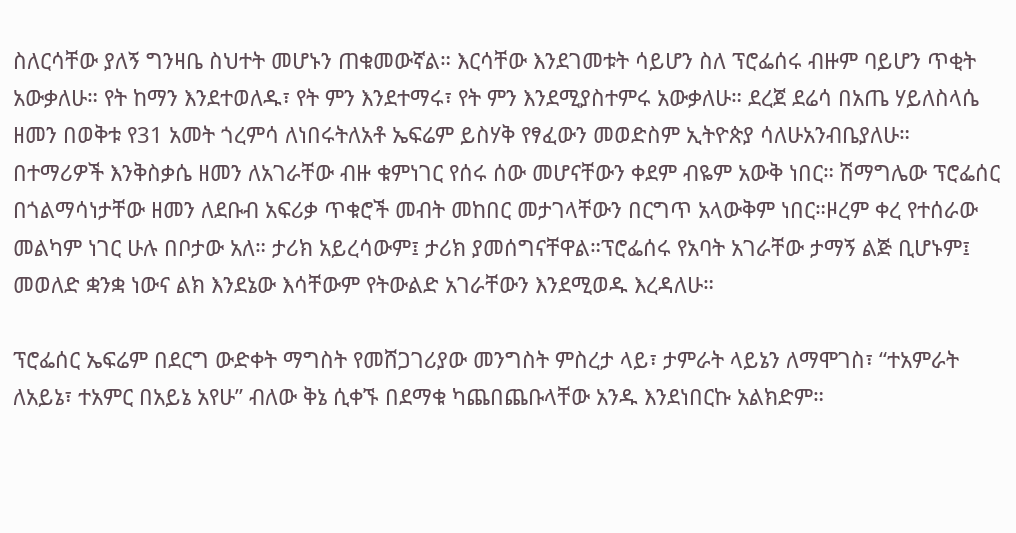ስለርሳቸው ያለኝ ግንዛቤ ስህተት መሆኑን ጠቁመውኛል። እርሳቸው እንደገመቱት ሳይሆን ስለ ፕሮፌሰሩ ብዙም ባይሆን ጥቂት አውቃለሁ። የት ከማን እንደተወለዱ፣ የት ምን እንደተማሩ፣ የት ምን እንደሚያስተምሩ አውቃለሁ። ደረጀ ደሬሳ በአጤ ሃይለስላሴ ዘመን በወቅቱ የ31 አመት ጎረምሳ ለነበሩትለአቶ ኤፍሬም ይስሃቅ የፃፈውን መወድስም ኢትዮጵያ ሳለሁአንብቤያለሁ። በተማሪዎች እንቅስቃሴ ዘመን ለአገራቸው ብዙ ቁምነገር የሰሩ ሰው መሆናቸውን ቀደም ብዬም አውቅ ነበር። ሽማግሌው ፕሮፌሰር በጎልማሳነታቸው ዘመን ለደቡብ አፍሪቃ ጥቁሮች መብት መከበር መታገላቸውን በርግጥ አላውቅም ነበር።ዞረም ቀረ የተሰራው መልካም ነገር ሁሉ በቦታው አለ። ታሪክ አይረሳውም፤ ታሪክ ያመሰግናቸዋል።ፕሮፌሰሩ የአባት አገራቸው ታማኝ ልጅ ቢሆኑም፤ መወለድ ቋንቋ ነውና ልክ እንደኔው እሳቸውም የትውልድ አገራቸውን እንደሚወዱ እረዳለሁ።

ፕሮፌሰር ኤፍሬም በደርግ ውድቀት ማግስት የመሸጋገሪያው መንግስት ምስረታ ላይ፣ ታምራት ላይኔን ለማሞገስ፣ “ተአምራት ለአይኔ፣ ተአምር በአይኔ አየሁ” ብለው ቅኔ ሲቀኙ በደማቁ ካጨበጨቡላቸው አንዱ እንደነበርኩ አልክድም።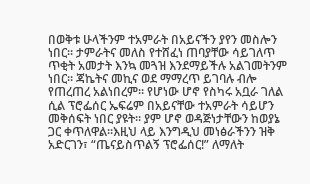በወቅቱ ሁላችንም ተአምራት በአይናችን ያየን መስሎን ነበር። ታምራትና መለስ የተሸፈነ ጠባያቸው ሳይገለጥ ጥቂት አመታት እንኳ መጓዝ እንደማይችሉ አልገመትንም ነበር። ጃኬትና መኪና ወደ ማማረጥ ይገባሉ ብሎ የጠረጠረ አልነበረም። የሆነው ሆኖ የስካሩ አቧራ ገለል ሲል ፕሮፌሰር ኤፍሬም በአይናቸው ተአምራት ሳይሆን መቅሰፍት ነበር ያዩት። ያም ሆኖ ወዳጅነታቸውን ከወያኔ ጋር ቀጥለዋል።እዚህ ላይ እንግዲህ መነፅራችንን ዝቅ አድርገን፣ “ጤናይስጥልኝ ፕሮፌሰር!” ለማለት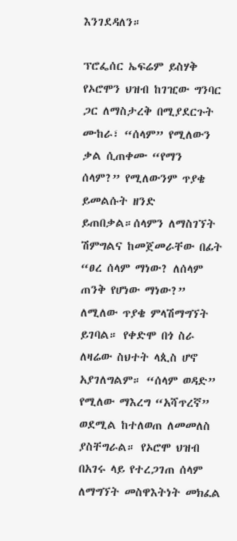እንገደዳለን።

ፕሮፌሰር ኤፍሬም ይስሃቅ የኦሮሞን ህዝብ ከገዢው ግንባር ጋር ለማስታረቅ በሚያደርጉት ሙከራ፣ “ሰላም” የሚለውን ቃል ሲጠቀሙ “የማን ሰላም?” የሚለውንም ጥያቄ ይመልሱት ዘንድ ይጠበቃል።ሰላምን ለማስገኘት ሽምግልና ከመጀመራቸው በፊት “ፀረ ሰላም ማነው? ለሰላም ጠንቅ የሆነው ማነው?” ለሚለው ጥያቄ ምላሽማግኘት ይገባል። የቀድሞ በጎ ስራ ለዛሬው ስህተት ላጲስ ሆኖ አያገለግልም። “ሰላም ወዳድ” የሚለው ማእረግ “አሻጥረኛ”  ወደሚል ከተለወጠ ለመመለስ ያስቸግራል። የኦሮሞ ህዝብ በአገሩ ላይ የተረጋገጠ ሰላም ለማግኘት መስዋእትነት መክፈል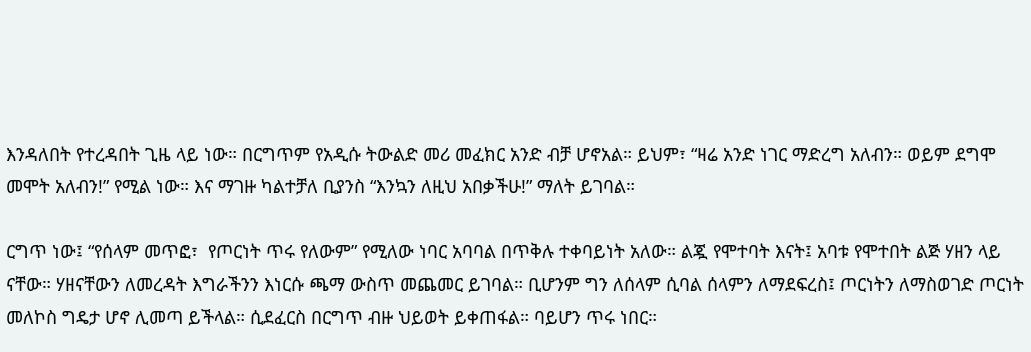እንዳለበት የተረዳበት ጊዜ ላይ ነው። በርግጥም የአዲሱ ትውልድ መሪ መፈክር አንድ ብቻ ሆኖአል። ይህም፣ “ዛሬ አንድ ነገር ማድረግ አለብን። ወይም ደግሞ መሞት አለብን!” የሚል ነው። እና ማገዙ ካልተቻለ ቢያንስ “እንኳን ለዚህ አበቃችሁ!” ማለት ይገባል።

ርግጥ ነው፤ “የሰላም መጥፎ፣  የጦርነት ጥሩ የለውም” የሚለው ነባር አባባል በጥቅሉ ተቀባይነት አለው። ልጇ የሞተባት እናት፤ አባቱ የሞተበት ልጅ ሃዘን ላይ ናቸው። ሃዘናቸውን ለመረዳት እግራችንን እነርሱ ጫማ ውስጥ መጨመር ይገባል። ቢሆንም ግን ለሰላም ሲባል ሰላምን ለማደፍረስ፤ ጦርነትን ለማስወገድ ጦርነት መለኮስ ግዴታ ሆኖ ሊመጣ ይችላል። ሲደፈርስ በርግጥ ብዙ ህይወት ይቀጠፋል። ባይሆን ጥሩ ነበር።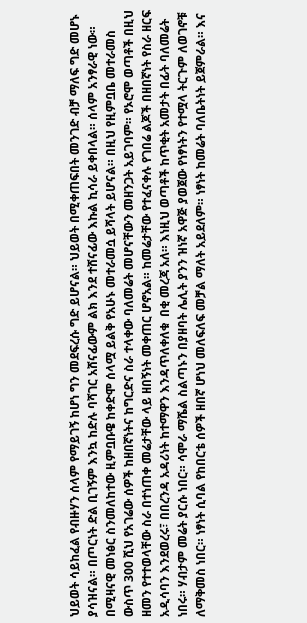ህይወት ሳይከፈል የብዙሃን ሰላም የማይገኝ ከሆነ ግን መደፍረሱ ግድ ይሆናል። ህይወት በሚቀጠፍበት መንገድ ብቻ ማለፍ ግድ መሆኑ ያሳዝናል። በጦርነት ድል ቢገኝም እንኳ ከድሉ ባሻገር አሸናፊውም ልክ እንደ ተሸናፊው እኩል ኪሳራ ይቀበላል። ሰላም አንፃራዊ ነው። በሚዛናዊ መነፅር ስንመለከተው ዚምቧቡዌ ከቀድሞ ሰላሟ ይልቅ የአሁኑ መተራመሷ ይሻላት ይሆናል። በዚህ የዚምቧቤ መተራመስ ውስጥ 300 ሺህ የአገሬው ሰዎች ከዘበኛነትና ከግርድና ስራ ተላቀው ባለመሬት መሆናቸውን መዘንጋት አይገባም። የኦሮሞ ወጣቶች በዚህ ዘመን የተተወላቸው ስራ በተነጠቀ መሬታቸው ላይ ዘበኝነት መቀጠር ሆኖአል። ከመሬታቸው የተፈናቀሉ የገበሬ ልጆች በዘበኛነት የስራ ዘርፍ አዲሳባን እንደወረሩ፣ በበረንዳ አዳሪነት ከተማዋን እንዳጥለቀለቁ  በቂ መረጃ አለ። እነዚህ ወጣቶች ከጥቂት አመታት በፊት ባለመሬት ነበሩ። ሃብታም መሬት ያርሱ ነበር። ሳሞራ ማሼል ስልጣኑን በያዘባት ሌሊት ያንን ዝነኛ አዋጅ ያወጀው የነፃነትን የተሟላ ትርጉም ለወገኖቹ ለማቅመስ ነበር። ነፃነት ሲባል የከበርቴ ሰዎች ዘበኛ ሆነህ መለፍለፍ መቻል ማለት አይደለም። ነፃነት ከመሬት ባለቤትነት ይጀምራል። እና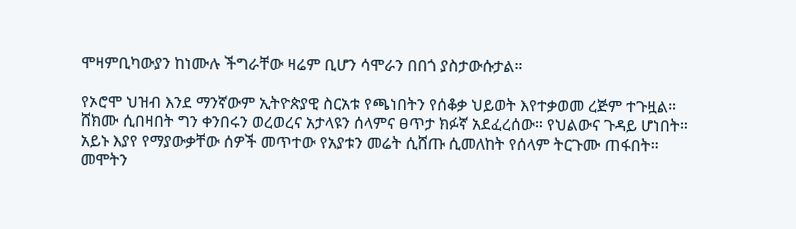ሞዛምቢካውያን ከነሙሉ ችግራቸው ዛሬም ቢሆን ሳሞራን በበጎ ያስታውሱታል።

የኦሮሞ ህዝብ እንደ ማንኛውም ኢትዮጵያዊ ስርአቱ የጫነበትን የሰቆቃ ህይወት እየተቃወመ ረጅም ተጉዟል። ሸክሙ ሲበዛበት ግን ቀንበሩን ወረወረና አታላዩን ሰላምና ፀጥታ ክፉኛ አደፈረሰው። የህልውና ጉዳይ ሆነበት። አይኑ እያየ የማያውቃቸው ሰዎች መጥተው የአያቱን መሬት ሲሸጡ ሲመለከት የሰላም ትርጉሙ ጠፋበት። መሞትን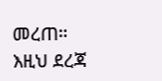መረጠ። እዚህ ደረጃ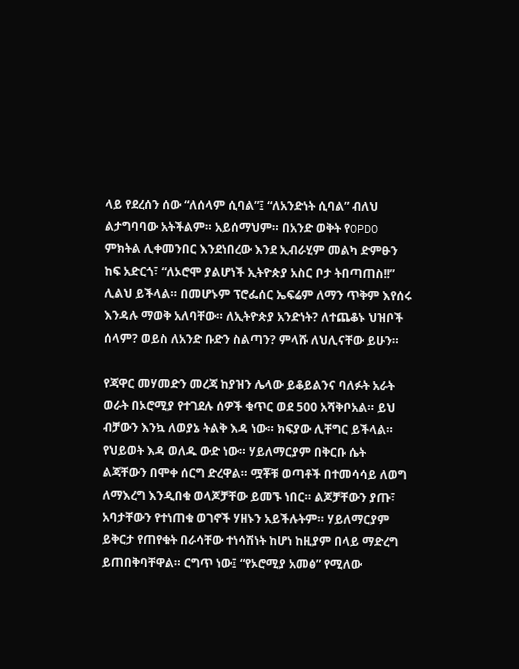ላይ የደረሰን ሰው “ለሰላም ሲባል”፤ “ለአንድነት ሲባል” ብለህ ልታግባባው አትችልም። አይሰማህም። በአንድ ወቅት የOPDO ምክትል ሊቀመንበር እንደነበረው እንደ ኢብራሂም መልካ ድምፁን ከፍ አድርጎ፣ “ለኦሮሞ ያልሆነች ኢትዮጵያ አስር ቦታ ትበጣጠስ!!” ሊልህ ይችላል። በመሆኑም ፕሮፌሰር ኤፍሬም ለማን ጥቅም እየሰሩ እንዳሉ ማወቅ አለባቸው። ለኢትዮጵያ አንድነት? ለተጨቆኑ ህዝቦች ሰላም? ወይስ ለአንድ ቡድን ስልጣን? ምላሹ ለህሊናቸው ይሁን።

የጃዋር መሃመድን መረጃ ከያዝን ሌላው ይቆይልንና ባለፉት አራት ወራት በኦሮሚያ የተገደሉ ሰዎች ቁጥር ወደ 500 አሻቅቦአል። ይህ ብቻውን እንኳ ለወያኔ ትልቅ እዳ ነው። ክፍያው ሊቸግር ይችላል። የህይወት እዳ ወለዱ ውድ ነው። ሃይለማርያም በቅርቡ ሴት ልጃቸውን በሞቀ ሰርግ ድረዋል። ሟቾቹ ወጣቶች በተመሳሳይ ለወግ ለማእረግ እንዲበቁ ወላጆቻቸው ይመኙ ነበር። ልጆቻቸውን ያጡ፣ አባታቸውን የተነጠቁ ወገኖች ሃዘኑን አይችሉትም። ሃይለማርያም ይቅርታ የጠየቁት በራሳቸው ተነሳሽነት ከሆነ ከዚያም በላይ ማድረግ ይጠበቅባቸዋል። ርግጥ ነው፤ “የኦሮሚያ አመፅ” የሚለው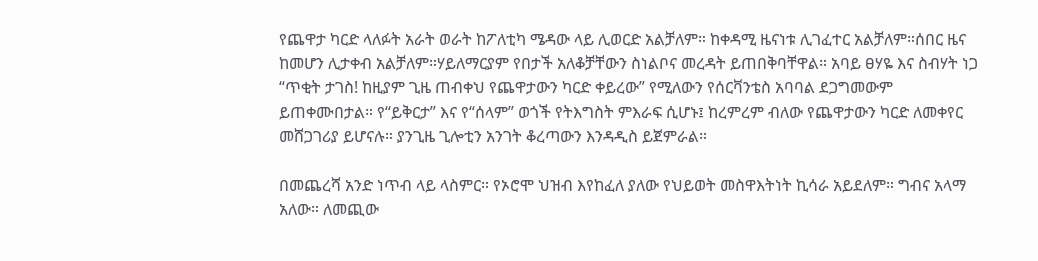የጨዋታ ካርድ ላለፉት አራት ወራት ከፖለቲካ ሜዳው ላይ ሊወርድ አልቻለም። ከቀዳሚ ዜናነቱ ሊገፈተር አልቻለም።ሰበር ዜና ከመሆን ሊታቀብ አልቻለም።ሃይለማርያም የበታች አለቆቻቸውን ስነልቦና መረዳት ይጠበቅባቸዋል። አባይ ፀሃዬ እና ስብሃት ነጋ “ጥቂት ታገስ! ከዚያም ጊዜ ጠብቀህ የጨዋታውን ካርድ ቀይረው” የሚለውን የሰርቫንቴስ አባባል ደጋግመውም ይጠቀሙበታል። የ“ይቅርታ” እና የ“ሰላም” ወጎች የትእግስት ምእራፍ ሲሆኑ፤ ከረምረም ብለው የጨዋታውን ካርድ ለመቀየር መሸጋገሪያ ይሆናሉ። ያንጊዜ ጊሎቲን አንገት ቆረጣውን እንዳዲስ ይጀምራል።

በመጨረሻ አንድ ነጥብ ላይ ላስምር። የኦሮሞ ህዝብ እየከፈለ ያለው የህይወት መስዋእትነት ኪሳራ አይደለም። ግብና አላማ አለው። ለመጪው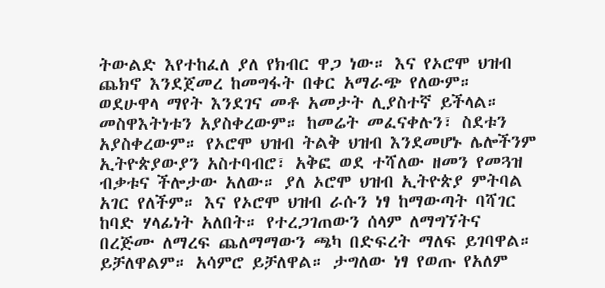ትውልድ እየተከፈለ ያለ የክብር ዋጋ ነው። እና የኦሮሞ ህዝብ ጨክኖ እንደጀመረ ከመግፋት በቀር አማራጭ የለውም። ወደሁዋላ ማየት እንደገና መቶ አመታት ሊያስተኛ ይችላል። መስዋእትነቱን አያስቀረውም። ከመሬት መፈናቀሉን፣ ስደቱን አያስቀረውም። የኦሮሞ ህዝብ ትልቅ ህዝብ እንደመሆኑ ሌሎችንም ኢትዮጵያውያን አስተባብሮ፣ አቅፎ ወደ ተሻለው ዘመን የመጓዝ ብቃቱና ችሎታው አለው። ያለ ኦሮሞ ህዝብ ኢትዮጵያ ምትባል አገር የለችም። እና የኦሮሞ ህዝብ ራሱን ነፃ ከማውጣት ባሻገር ከባድ ሃላፊነት አለበት። የተረጋገጠውን ሰላም ለማግኘትና በረጅሙ ለማረፍ ጨለማማውን ጫካ በድፍረት ማለፍ ይገባዋል። ይቻለዋልም። አሳምሮ ይቻለዋል። ታግለው ነፃ የወጡ የአለም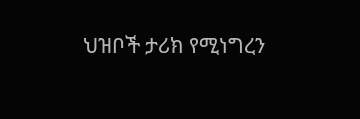ህዝቦች ታሪክ የሚነግረን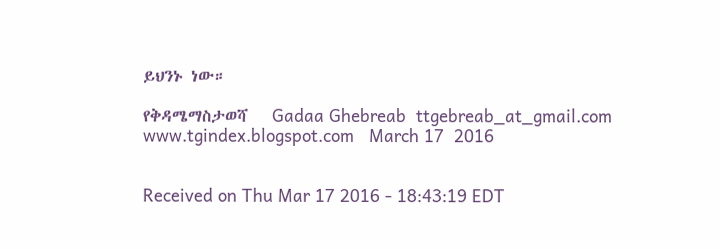ይህንኑ ነው።

የቅዳሜማስታወሻ   Gadaa Ghebreab  ttgebreab_at_gmail.com  www.tgindex.blogspot.com   March 17  2016


Received on Thu Mar 17 2016 - 18:43:19 EDT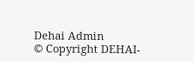Dehai Admin
© Copyright DEHAI-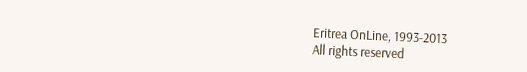Eritrea OnLine, 1993-2013
All rights reserved